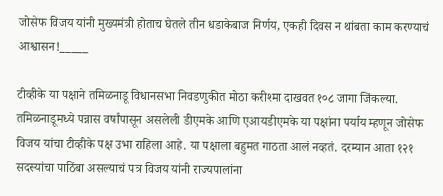जोसेफ विजय यांनी मुख्यमंत्री होताच घेतले तीन धडाकेबाज निर्णय, एकही दिवस न थांबता काम करण्याचं आश्वासन!_____

टीव्हीके या पक्षाने तमिळनाडू विधानसभा निवडणुकीत मोठा करीश्मा दाखवत १०८ जागा जिंकल्या. तमिळनाडूमध्ये पन्नास वर्षांपासून असलेली डीएमके आणि एआयडीएमके या पक्षांना पर्याय म्हणून जोसेफ विजय यांचा टीव्हीके पक्ष उभा राहिला आहे. या पक्षाला बहुमत गाठता आलं नव्हतं. दरम्यान आता १२१ सदस्यांचा पाठिंबा असल्याचं पत्र विजय यांनी राज्यपालांना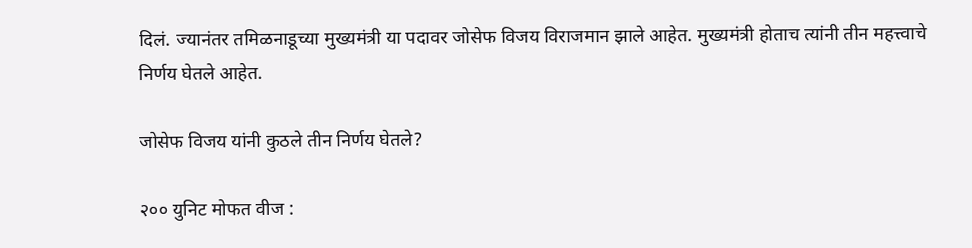दिलं. ज्यानंतर तमिळनाडूच्या मुख्यमंत्री या पदावर जोसेफ विजय विराजमान झाले आहेत. मुख्यमंत्री होताच त्यांनी तीन महत्त्वाचे निर्णय घेतले आहेत.

जोसेफ विजय यांनी कुठले तीन निर्णय घेतले?

२०० युनिट मोफत वीज :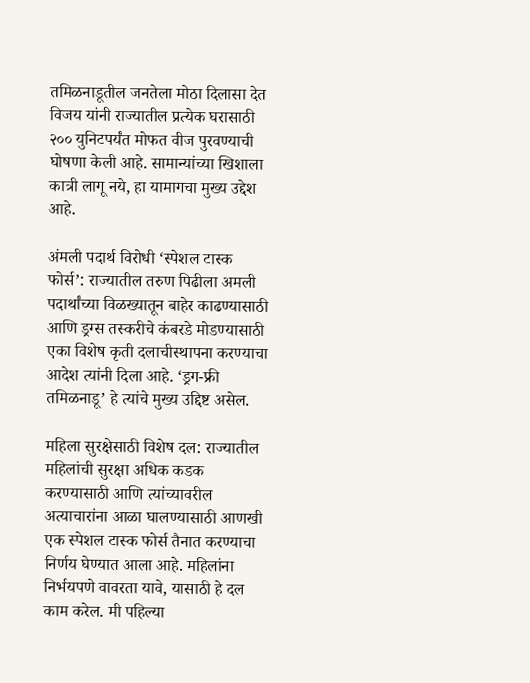तमिळनाडूतील जनतेला मोठा दिलासा देत विजय यांनी राज्यातील प्रत्येक घरासाठी २०० युनिटपर्यंत मोफत वीज पुरवण्याची घोषणा केली आहे. सामान्यांच्या खिशाला कात्री लागू नये, हा यामागचा मुख्य उद्देश आहे.

अंमली पदार्थ विरोधी ‘स्पेशल टास्क फोर्स’: राज्यातील तरुण पिढीला अमली पदार्थांच्या विळख्यातून बाहेर काढण्यासाठी आणि ड्रग्स तस्करीचे कंबरडे मोडण्यासाठी एका विशेष कृती दलाचीस्थापना करण्याचा आदेश त्यांनी दिला आहे. ‘ड्रग-फ्री तमिळनाडू’ हे त्यांचे मुख्य उद्दिष्ट असेल.

महिला सुरक्षेसाठी विशेष दल: राज्यातील महिलांची सुरक्षा अधिक कडक करण्यासाठी आणि त्यांच्यावरील अत्याचारांना आळा घालण्यासाठी आणखी एक स्पेशल टास्क फोर्स तैनात करण्याचा निर्णय घेण्यात आला आहे. महिलांना निर्भयपणे वावरता यावे, यासाठी हे दल काम करेल. मी पहिल्या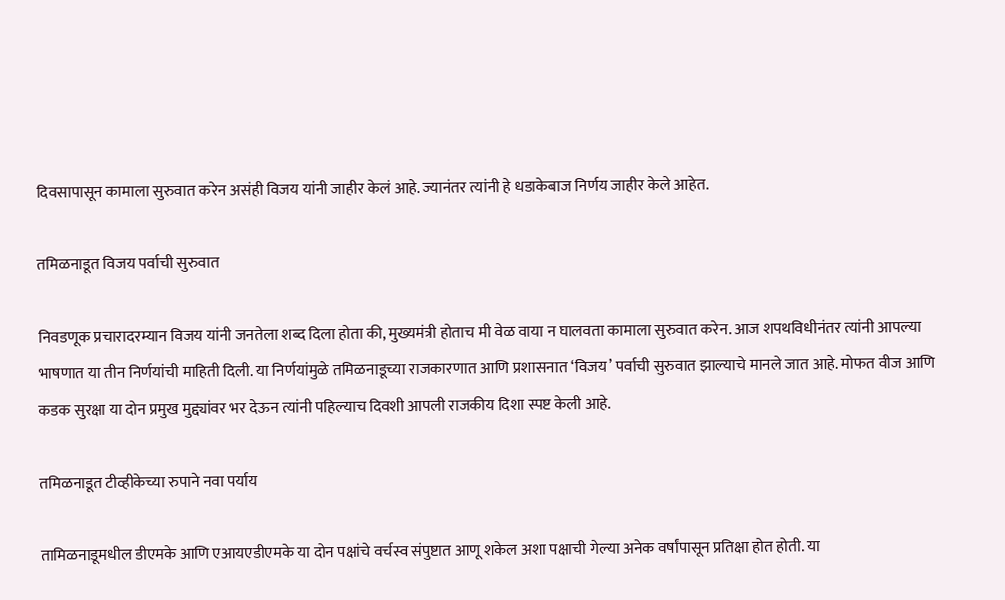दिवसापासून कामाला सुरुवात करेन असंही विजय यांनी जाहीर केलं आहे. ज्यानंतर त्यांनी हे धडाकेबाज निर्णय जाहीर केले आहेत.

तमिळनाडूत विजय पर्वाची सुरुवात

निवडणूक प्रचारादरम्यान विजय यांनी जनतेला शब्द दिला होता की, मुख्यमंत्री होताच मी वेळ वाया न घालवता कामाला सुरुवात करेन. आज शपथविधीनंतर त्यांनी आपल्या भाषणात या तीन निर्णयांची माहिती दिली. या निर्णयांमुळे तमिळनाडूच्या राजकारणात आणि प्रशासनात ‘विजय’ पर्वाची सुरुवात झाल्याचे मानले जात आहे. मोफत वीज आणि कडक सुरक्षा या दोन प्रमुख मुद्द्यांवर भर देऊन त्यांनी पहिल्याच दिवशी आपली राजकीय दिशा स्पष्ट केली आहे.

तमिळनाडूत टीव्हीकेच्या रुपाने नवा पर्याय

तामिळनाडूमधील डीएमके आणि एआयएडीएमके या दोन पक्षांचे वर्चस्व संपुष्टात आणू शकेल अशा पक्षाची गेल्या अनेक वर्षांपासून प्रतिक्षा होत होती. या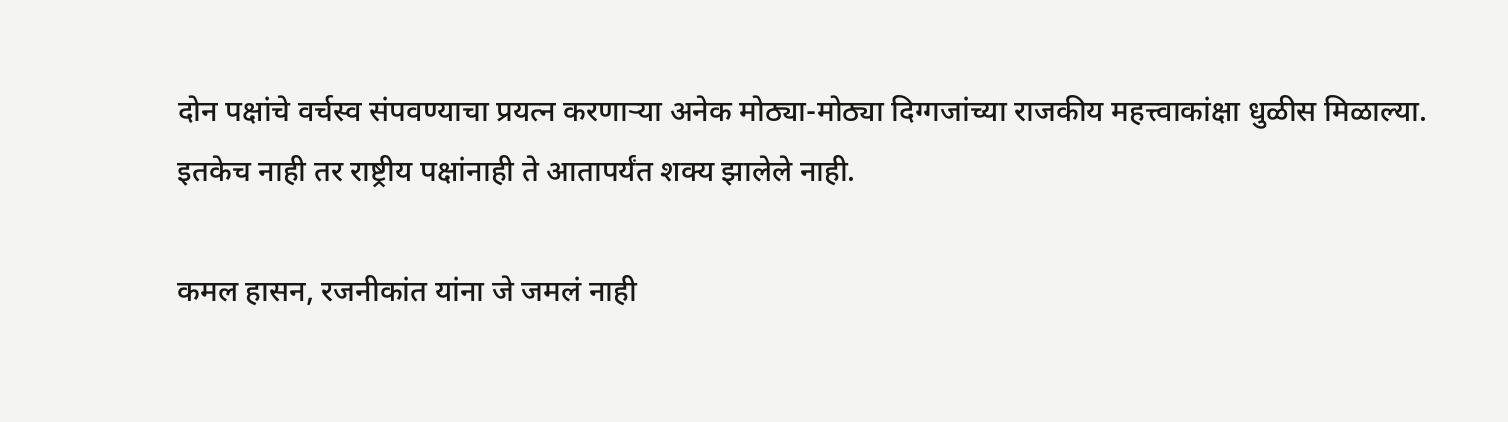दोन पक्षांचे वर्चस्व संपवण्याचा प्रयत्न करणाऱ्या अनेक मोठ्या-मोठ्या दिग्गजांच्या राजकीय महत्त्वाकांक्षा धुळीस मिळाल्या. इतकेच नाही तर राष्ट्रीय पक्षांनाही ते आतापर्यंत शक्य झालेले नाही.

कमल हासन, रजनीकांत यांना जे जमलं नाही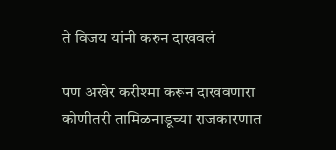ते विजय यांनी करुन दाखवलं

पण अखेर करीश्मा करून दाखवणारा कोणीतरी तामिळनाडूच्या राजकारणात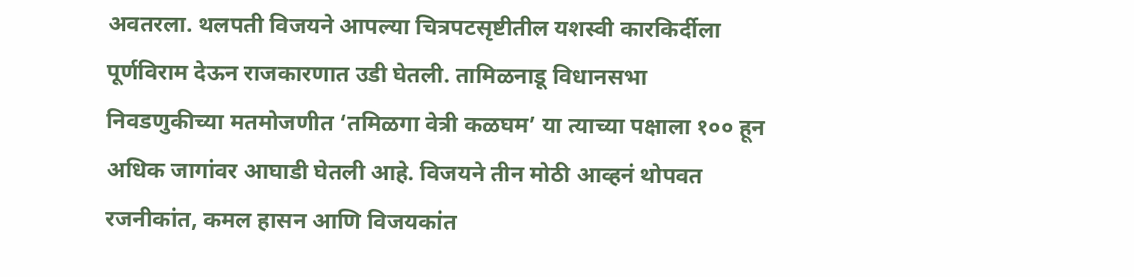अवतरला. थलपती विजयने आपल्या चित्रपटसृष्टीतील यशस्वी कारकिर्दीला पूर्णविराम देऊन राजकारणात उडी घेतली. तामिळनाडू विधानसभा निवडणुकीच्या मतमोजणीत ‘तमिळगा वेत्री कळघम’ या त्याच्या पक्षाला १०० हून अधिक जागांवर आघाडी घेतली आहे. विजयने तीन मोठी आव्हनं थोपवत रजनीकांत, कमल हासन आणि विजयकांत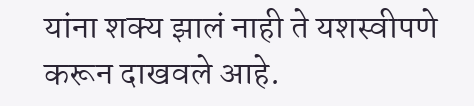यांना शक्य झालं नाही ते यशस्वीपणे करून दाखवले आहे.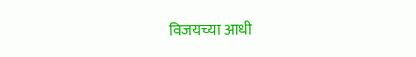विजयच्या आधी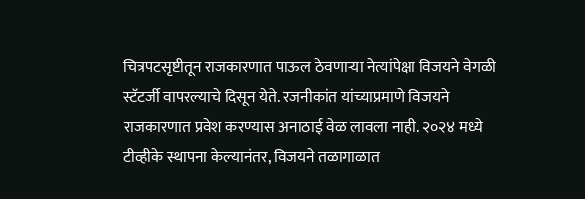चित्रपटसृष्टीतून राजकारणात पाऊल ठेवणाऱ्या नेत्यांपेक्षा विजयने वेगळी स्टॅटर्जी वापरल्याचे दिसून येते. रजनीकांत यांच्याप्रमाणे विजयने राजकारणात प्रवेश करण्यास अनाठाई वेळ लावला नाही. २०२४ मध्ये टीव्हीके स्थापना केल्यानंतर, विजयने तळागाळात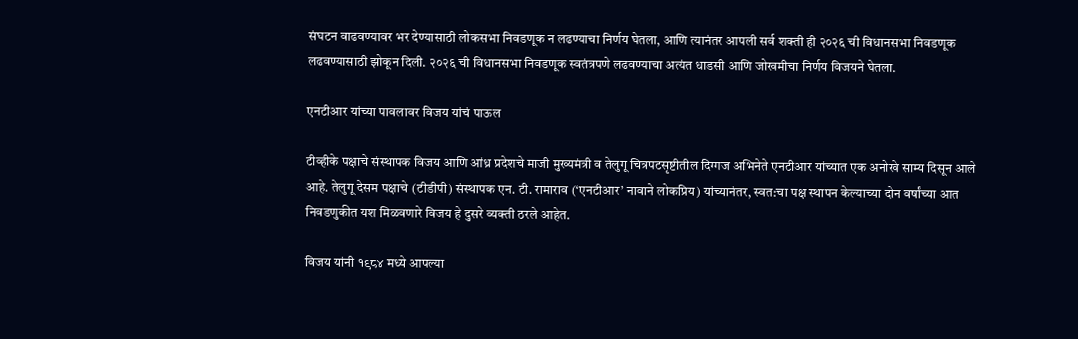संघटन वाढवण्यावर भर देण्यासाठी लोकसभा निवडणूक न लढण्याचा निर्णय घेतला, आणि त्यानंतर आपली सर्व शक्ती ही २०२६ ची विधानसभा निवडणूक लढवण्यासाठी झोकून दिली. २०२६ ची विधानसभा निवडणूक स्वतंत्रपणे लढवण्याचा अत्यंत धाडसी आणि जोखमीचा निर्णय विजयने घेतला.

एनटीआर यांच्या पावलावर विजय यांचं पाऊल

टीव्हीके पक्षाचे संस्थापक विजय आणि आंध्र प्रदेशचे माजी मुख्यमंत्री व तेलुगू चित्रपटसृष्टीतील दिग्गज अभिनेते एनटीआर यांच्यात एक अनोखे साम्य दिसून आले आहे. तेलुगू देसम पक्षाचे (टीडीपी) संस्थापक एन. टी. रामाराव (‘एनटीआर’ नावाने लोकप्रिय) यांच्यानंतर, स्वत:चा पक्ष स्थापन केल्याच्या दोन वर्षांच्या आत निवडणुकीत यश मिळवणारे विजय हे दुसरे व्यक्ती ठरले आहेत.

विजय यांनी १९८४ मध्ये आपल्या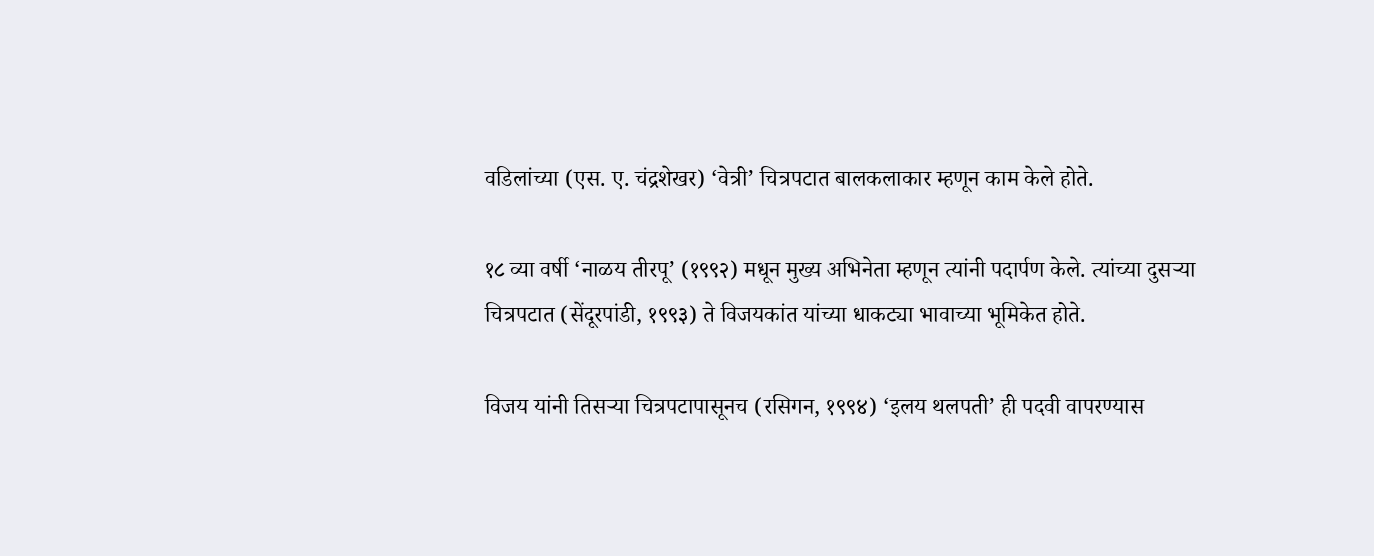वडिलांच्या (एस. ए. चंद्रशेखर) ‘वेत्री’ चित्रपटात बालकलाकार म्हणून काम केले होते.

१८ व्या वर्षी ‘नाळय तीरपू’ (१९९२) मधून मुख्य अभिनेता म्हणून त्यांनी पदार्पण केले. त्यांच्या दुसर्‍या चित्रपटात (सेंदूरपांडी, १९९३) ते विजयकांत यांच्या धाकट्या भावाच्या भूमिकेत होते.

विजय यांनी तिसर्‍या चित्रपटापासूनच (रसिगन, १९९४) ‘इलय थलपती’ ही पदवी वापरण्यास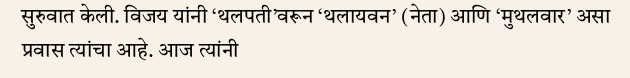सुरुवात केली. विजय यांनी ‘थलपती’वरून ‘थलायवन’ (नेता) आणि ‘मुथलवार’ असा प्रवास त्यांचा आहे. आज त्यांनी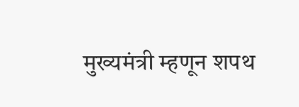मुख्यमंत्री म्हणून शपथ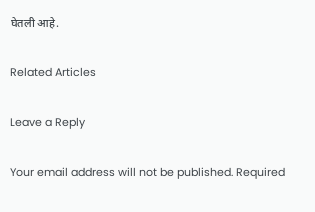घेतली आहे.

Related Articles

Leave a Reply

Your email address will not be published. Required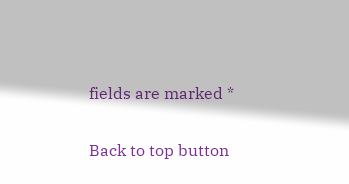fields are marked *

Back to top button